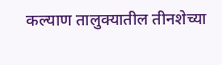कल्याण तालुक्यातील तीनशेच्या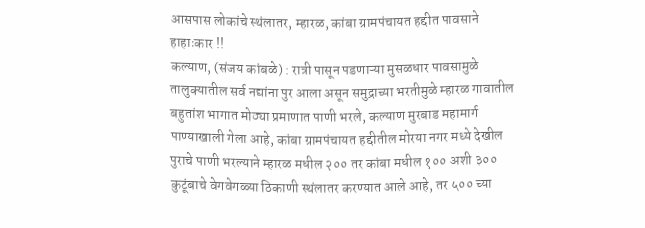आसपास लोकांचे स्थंलातर, म्हारळ, कांबा ग्रामपंचायत हद्दीत पावसाने हाहाःकार !!
कल्याण, (संजय कांबळे) : रात्री पासून पडणाऱ्या मुसळधार पावसामुळे तालुक्यातील सर्व नद्यांना पुर आला असून समुद्राच्या भरतीमुळे म्हारळ गावातील बहुतांश भागात मोठ्या प्रमाणात पाणी भरले, कल्याण मुरबाड महामार्ग पाण्याखाली गेला आहे, कांबा ग्रामपंचायत हद्दीतील मोरया नगर मध्ये देखील पुराचे पाणी भरल्याने म्हारळ मधील २०० तर कांबा मधील १०० अशी ३०० कुटूंबाचे वेगवेगळ्या ठिकाणी स्थंलातर करण्यात आले आहे, तर ५०० च्या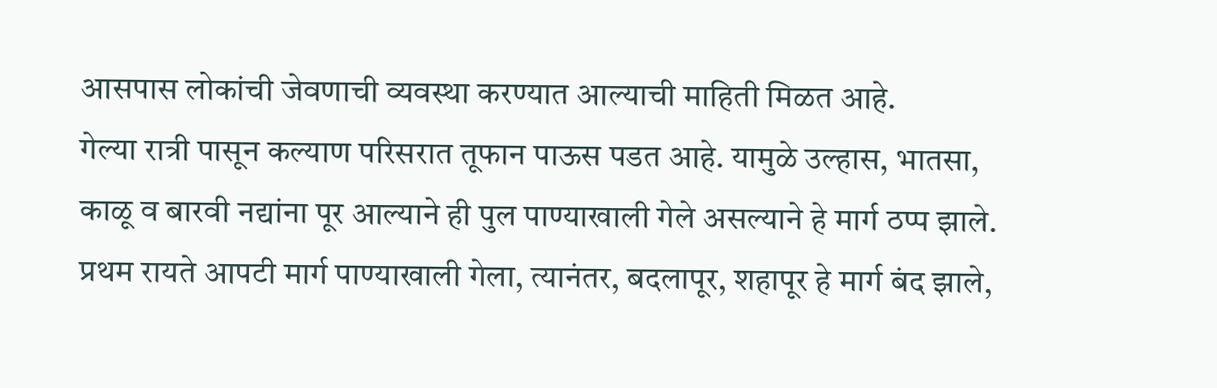आसपास लोकांची जेवणाची व्यवस्था करण्यात आल्याची माहिती मिळत आहे.
गेल्या रात्री पासून कल्याण परिसरात तूफान पाऊस पडत आहे. यामुळे उल्हास, भातसा, काळू व बारवी नद्यांना पूर आल्याने ही पुल पाण्याखाली गेले असल्याने हे मार्ग ठप्प झाले. प्रथम रायते आपटी मार्ग पाण्याखाली गेला, त्यानंतर, बदलापूर, शहापूर हे मार्ग बंद झाले,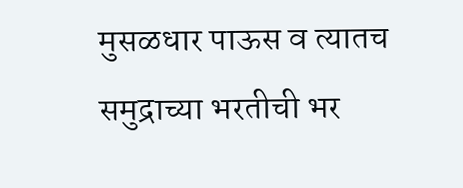मुसळधार पाऊस व त्यातच समुद्राच्या भरतीची भर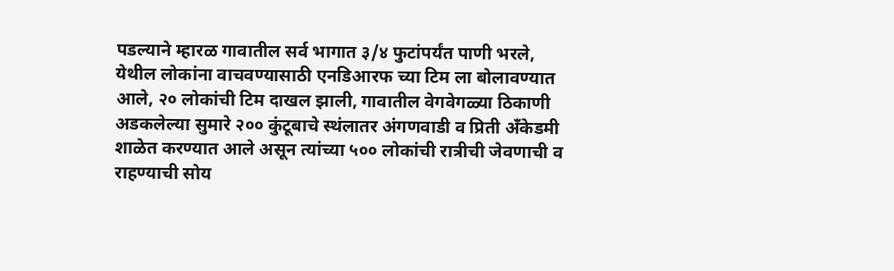पडल्याने म्हारळ गावातील सर्व भागात ३/४ फुटांपर्यंत पाणी भरले, येथील लोकांना वाचवण्यासाठी एनडिआरफ च्या टिम ला बोलावण्यात आले, २० लोकांची टिम दाखल झाली, गावातील वेगवेगळ्या ठिकाणी अडकलेल्या सुमारे २०० कुंटूबाचे स्थंलातर अंगणवाडी व प्रिती अँकेडमी शाळेत करण्यात आले असून त्यांच्या ५०० लोकांची रात्रीची जेवणाची व राहण्याची सोय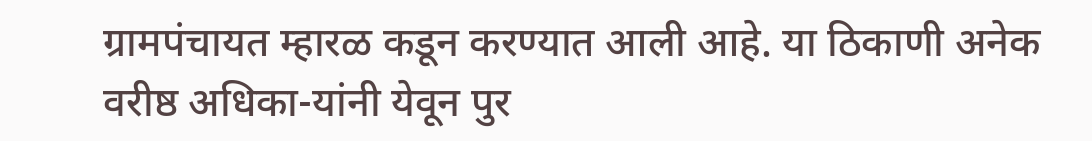ग्रामपंचायत म्हारळ कडून करण्यात आली आहे. या ठिकाणी अनेक वरीष्ठ अधिका-यांनी येवून पुर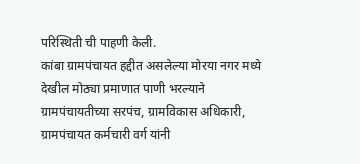परिस्थिती ची पाहणी केली.
कांबा ग्रामपंचायत हद्दीत असलेल्या मोरया नगर मध्ये देखील मोठ्या प्रमाणात पाणी भरल्याने ग्रामपंचायतीच्या सरपंच, ग्रामविकास अधिकारी, ग्रामपंचायत कर्मचारी वर्ग यांनी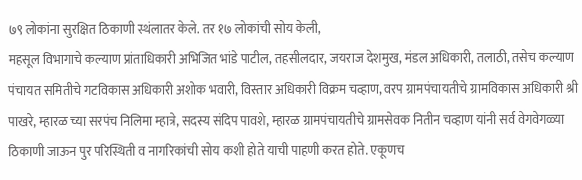७९ लोकांना सुरक्षित ठिकाणी स्थंलातर केले. तर १७ लोकांची सोय केली,
महसूल विभागाचे कल्याण प्रांताधिकारी अभिजित भांडे पाटील, तहसीलदार, जयराज देशमुख, मंडल अधिकारी, तलाठी, तसेच कल्याण पंचायत समितीचे गटविकास अधिकारी अशोक भवारी, विस्तार अधिकारी विक्रम चव्हाण, वरप ग्रामपंचायतीचे ग्रामविकास अधिकारी श्री पाखरे, म्हारळ च्या सरपंच निलिमा म्हात्रे, सदस्य संदिप पावशे, म्हारळ ग्रामपंचायतीचे ग्रामसेवक नितीन चव्हाण यांनी सर्व वेगवेगळ्या ठिकाणी जाऊन पुर परिस्थिती व नागरिकांची सोय कशी होते याची पाहणी करत होते. एकूणच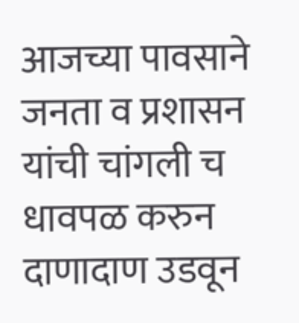आजच्या पावसाने जनता व प्रशासन यांची चांगली च धावपळ करुन दाणादाण उडवून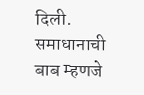दिली. समाधानाची बाब म्हणजे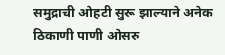समुद्राची ओहटी सुरू झाल्याने अनेक ठिकाणी पाणी ओसरु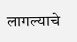लागल्याचे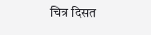चित्र दिसत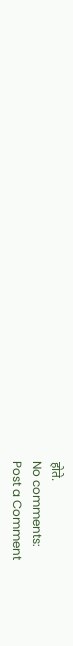होते.
No comments:
Post a Comment